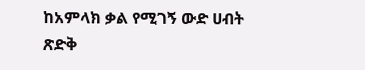ከአምላክ ቃል የሚገኝ ውድ ሀብት
ጽድቅ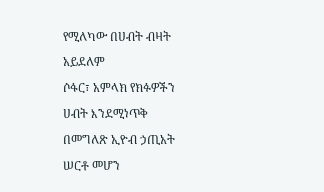የሚለካው በሀብት ብዛት አይደለም
ሶፋር፣ አምላክ የክፉዎችን ሀብት እንደሚነጥቅ በመግለጽ ኢዮብ ኃጢአት ሠርቶ መሆን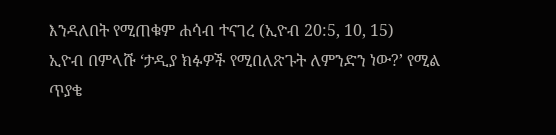እንዳለበት የሚጠቁም ሐሳብ ተናገረ (ኢዮብ 20:5, 10, 15)
ኢዮብ በምላሹ ‘ታዲያ ክፉዎች የሚበለጽጉት ለምንድን ነው?’ የሚል ጥያቄ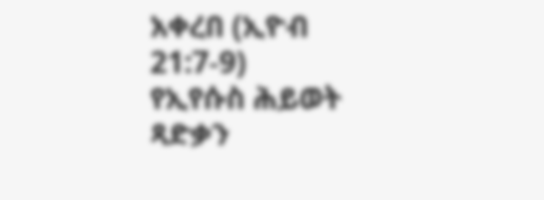አቀረበ (ኢዮብ 21:7-9)
የኢየሱስ ሕይወት ጻድቃን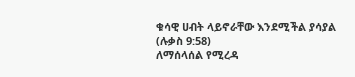ቁሳዊ ሀብት ላይኖራቸው እንደሚችል ያሳያል (ሉቃስ 9:58)
ለማሰላሰል የሚረዳ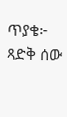ጥያቄ፦ ጻድቅ ሰው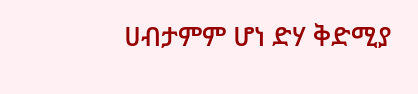ሀብታምም ሆነ ድሃ ቅድሚያ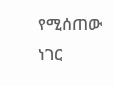የሚሰጠው ነገር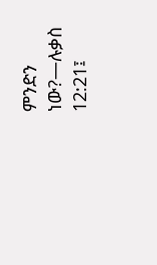ምንድን ነው?—ሉቃስ 12:21፤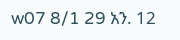w07 8/1 29 አን. 12